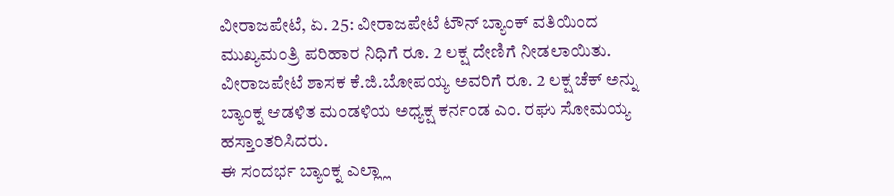ವೀರಾಜಪೇಟೆ, ಏ. 25: ವೀರಾಜಪೇಟೆ ಟೌನ್ ಬ್ಯಾಂಕ್ ವತಿಯಿಂದ ಮುಖ್ಯಮಂತ್ರಿ ಪರಿಹಾರ ನಿಧಿಗೆ ರೂ. 2 ಲಕ್ಷ ದೇಣಿಗೆ ನೀಡಲಾಯಿತು. ವೀರಾಜಪೇಟೆ ಶಾಸಕ ಕೆ.ಜಿ.ಬೋಪಯ್ಯ ಅವರಿಗೆ ರೂ. 2 ಲಕ್ಷ ಚೆಕ್ ಅನ್ನು ಬ್ಯಾಂಕ್ನ ಆಡಳಿತ ಮಂಡಳಿಯ ಅಧ್ಯಕ್ಷ ಕರ್ನಂಡ ಎಂ. ರಘು ಸೋಮಯ್ಯ ಹಸ್ತಾಂತರಿಸಿದರು.
ಈ ಸಂದರ್ಭ ಬ್ಯಾಂಕ್ನ ಎಲ್ಲ್ಲಾ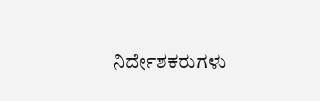ನಿರ್ದೇಶಕರುಗಳು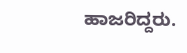ಹಾಜರಿದ್ದರು.